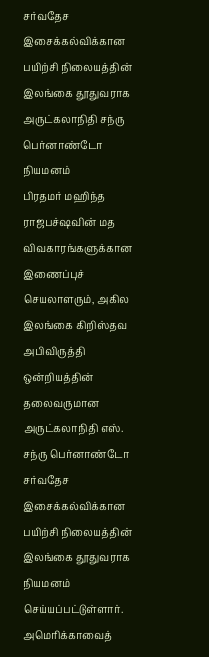சர்வதேச இசைக்கல்விக்கான பயிற்சி நிலையத்தின் இலங்கை தூதுவராக அருட்கலாநிதி சந்ரு பெர்னாண்டோ நியமனம்
பிரதமர் மஹிந்த ராஜபச்ஷவின் மத விவகாரங்களுக்கான இணைப்புச் செயலாளரும், அகில இலங்கை கிறிஸ்தவ அபிவிருத்தி ஒன்றியத்தின் தலைவருமான அருட்கலாநிதி எஸ். சந்ரு பெர்னாண்டோ சர்வதேச இசைக்கல்விக்கான பயிற்சி நிலையத்தின் இலங்கை தூதுவராக நியமனம் செய்யப்பட்டுள்ளார்.
அமெரிக்காவைத்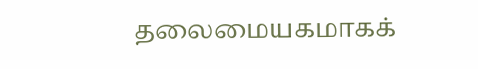தலைமையகமாகக்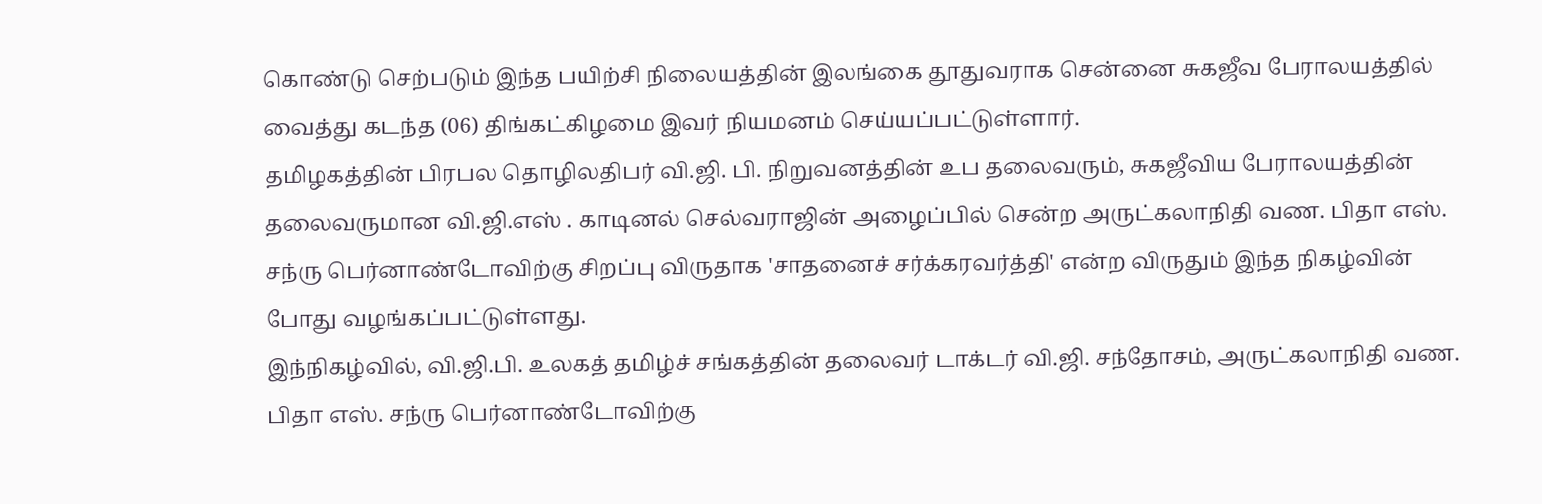கொண்டு செற்படும் இந்த பயிற்சி நிலையத்தின் இலங்கை தூதுவராக சென்னை சுகஜீவ பேராலயத்தில் வைத்து கடந்த (06) திங்கட்கிழமை இவர் நியமனம் செய்யப்பட்டுள்ளார்.
தமிழகத்தின் பிரபல தொழிலதிபர் வி.ஜி. பி. நிறுவனத்தின் உப தலைவரும், சுகஜீவிய பேராலயத்தின் தலைவருமான வி.ஜி.எஸ் . காடினல் செல்வராஜின் அழைப்பில் சென்ற அருட்கலாநிதி வண. பிதா எஸ். சந்ரு பெர்னாண்டோவிற்கு சிறப்பு விருதாக 'சாதனைச் சர்க்கரவர்த்தி' என்ற விருதும் இந்த நிகழ்வின் போது வழங்கப்பட்டுள்ளது.
இந்நிகழ்வில், வி.ஜி.பி. உலகத் தமிழ்ச் சங்கத்தின் தலைவர் டாக்டர் வி.ஜி. சந்தோசம், அருட்கலாநிதி வண. பிதா எஸ். சந்ரு பெர்னாண்டோவிற்கு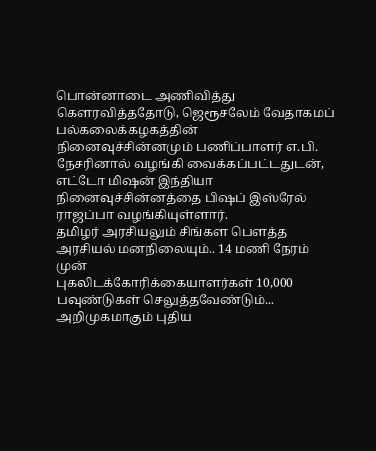பொன்னாடை அணிவித்து கௌரவித்ததோடு, ஜெரூசலேம் வேதாகமப் பல்கலைக்கழகத்தின் நினைவுச்சின்னமும் பணிப்பாளர் எ.பி. நேசரினால் வழங்கி வைக்கப்பட்டதுடன், எட்டோ மிஷன் இந்தியா நினைவுச்சின்னத்தை பிஷப் இஸ்ரேல் ராஜப்பா வழங்கியுள்ளார்.
தமிழர் அரசியலும் சிங்கள பௌத்த அரசியல் மனநிலையும்.. 14 மணி நேரம் முன்
புகலிடக்கோரிக்கையாளர்கள் 10,000 பவுண்டுகள் செலுத்தவேண்டும்... அறிமுகமாகும் புதிய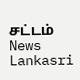சட்டம் News Lankasri